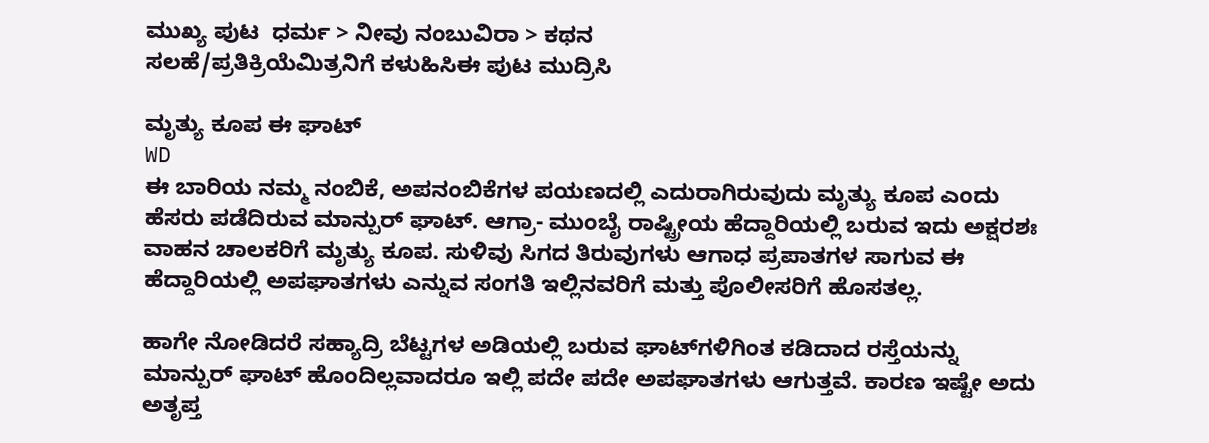ಮುಖ್ಯ ಪುಟ  ಧರ್ಮ > ನೀವು ನಂಬುವಿರಾ > ಕಥನ
ಸಲಹೆ/ಪ್ರತಿಕ್ರಿಯೆಮಿತ್ರನಿಗೆ ಕಳುಹಿಸಿಈ ಪುಟ ಮುದ್ರಿಸಿ

ಮೃತ್ಯು ಕೂಪ ಈ ಘಾಟ್
WD
ಈ ಬಾರಿಯ ನಮ್ಮ ನಂಬಿಕೆ, ಅಪನಂಬಿಕೆಗಳ ಪಯಣದಲ್ಲಿ ಎದುರಾಗಿರುವುದು ಮೃತ್ಯು ಕೂಪ ಎಂದು ಹೆಸರು ಪಡೆದಿರುವ ಮಾನ್ಪುರ್ ಘಾಟ್. ಆಗ್ರಾ- ಮುಂಬೈ ರಾಷ್ಟ್ರೀಯ ಹೆದ್ದಾರಿಯಲ್ಲಿ ಬರುವ ಇದು ಅಕ್ಷರಶಃ ವಾಹನ ಚಾಲಕರಿಗೆ ಮೃತ್ಯು ಕೂಪ. ಸುಳಿವು ಸಿಗದ ತಿರುವುಗಳು ಆಗಾಧ ಪ್ರಪಾತಗಳ ಸಾಗುವ ಈ ಹೆದ್ದಾರಿಯಲ್ಲಿ ಅಪಘಾತಗಳು ಎನ್ನುವ ಸಂಗತಿ ಇಲ್ಲಿನವರಿಗೆ ಮತ್ತು ಪೊಲೀಸರಿಗೆ ಹೊಸತಲ್ಲ.

ಹಾಗೇ ನೋಡಿದರೆ ಸಹ್ಯಾದ್ರಿ ಬೆಟ್ಟಗಳ ಅಡಿಯಲ್ಲಿ ಬರುವ ಘಾಟ್‌ಗಳಿಗಿಂತ ಕಡಿದಾದ ರಸ್ತೆಯನ್ನು ಮಾನ್ಪುರ್ ಘಾಟ್ ಹೊಂದಿಲ್ಲವಾದರೂ ಇಲ್ಲಿ ಪದೇ ಪದೇ ಅಪಘಾತಗಳು ಆಗುತ್ತವೆ. ಕಾರಣ ಇಷ್ಟೇ ಅದು ಅತೃಪ್ತ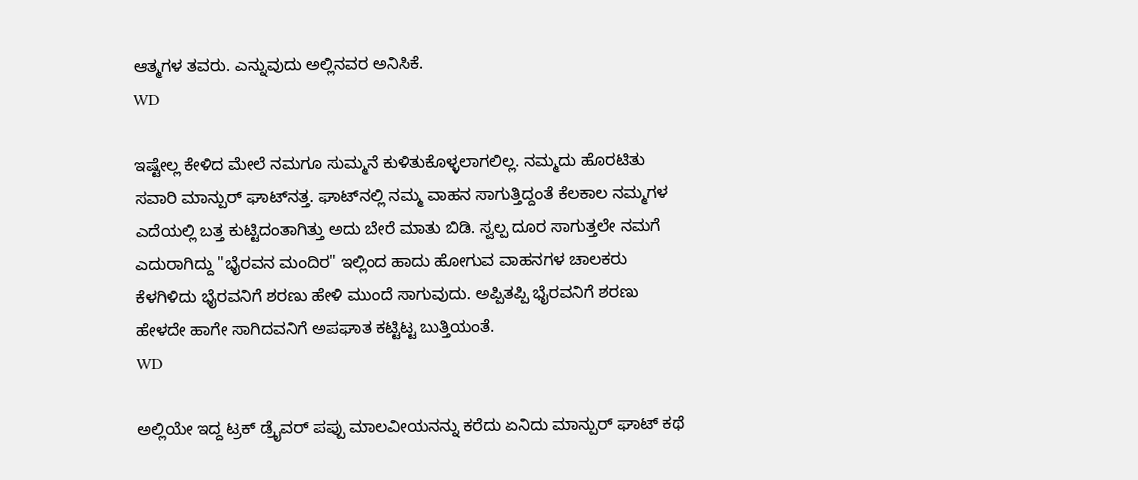ಆತ್ಮಗಳ ತವರು. ಎನ್ನುವುದು ಅಲ್ಲಿನವರ ಅನಿಸಿಕೆ.
WD

ಇಷ್ಟೇಲ್ಲ ಕೇಳಿದ ಮೇಲೆ ನಮಗೂ ಸುಮ್ಮನೆ ಕುಳಿತುಕೊಳ್ಳಲಾಗಲಿಲ್ಲ. ನಮ್ಮದು ಹೊರಟಿತು ಸವಾರಿ ಮಾನ್ಪುರ್ ಘಾಟ್‌ನತ್ತ. ಘಾಟ್‍‌ನಲ್ಲಿ ನಮ್ಮ ವಾಹನ ಸಾಗುತ್ತಿದ್ದಂತೆ ಕೆಲಕಾಲ ನಮ್ಮಗಳ ಎದೆಯಲ್ಲಿ ಬತ್ತ ಕುಟ್ಟಿದಂತಾಗಿತ್ತು ಅದು ಬೇರೆ ಮಾತು ಬಿಡಿ. ಸ್ವಲ್ಪ ದೂರ ಸಾಗುತ್ತಲೇ ನಮಗೆ ಎದುರಾಗಿದ್ದು "ಭೈರವನ ಮಂದಿರ" ಇಲ್ಲಿಂದ ಹಾದು ಹೋಗುವ ವಾಹನಗಳ ಚಾಲಕರು ಕೆಳಗಿಳಿದು ಭೈರವನಿಗೆ ಶರಣು ಹೇಳಿ ಮುಂದೆ ಸಾಗುವುದು. ಅಪ್ಪಿತಪ್ಪಿ ಭೈರವನಿಗೆ ಶರಣು ಹೇಳದೇ ಹಾಗೇ ಸಾಗಿದವನಿಗೆ ಅಪಘಾತ ಕಟ್ಟಿಟ್ಟ ಬುತ್ತಿಯಂತೆ.
WD

ಅಲ್ಲಿಯೇ ಇದ್ದ ಟ್ರಕ್ ಡ್ರೈವರ್ ಪಪ್ಪು ಮಾಲವೀಯನನ್ನು ಕರೆದು ಏನಿದು ಮಾನ್ಪುರ್ ಘಾಟ್ ಕಥೆ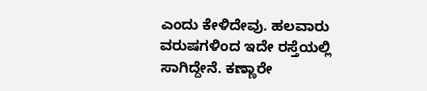ಎಂದು ಕೇಳಿದೇವು. ಹಲವಾರು ವರುಷಗಳಿಂದ ಇದೇ ರಸ್ತೆಯಲ್ಲಿ ಸಾಗಿದ್ದೇನೆ. ಕಣ್ಣಾರೇ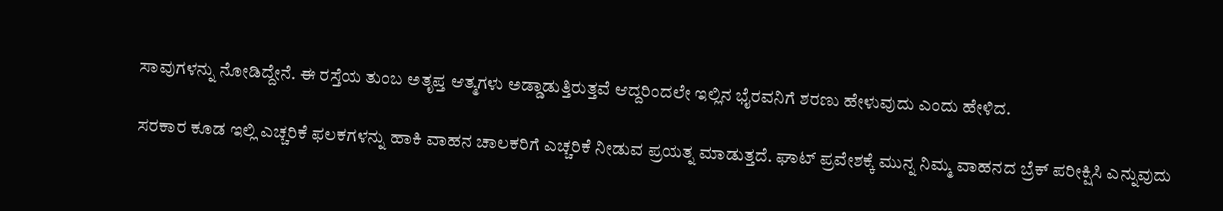ಸಾವುಗಳನ್ನು ನೋಡಿದ್ದೇನೆ. ಈ ರಸ್ತೆಯ ತುಂಬ ಅತೃಪ್ತ ಆತ್ಮಗಳು ಅಡ್ಡಾಡುತ್ತಿರುತ್ತವೆ ಆದ್ದರಿಂದಲೇ ಇಲ್ಲಿನ ಭೈರವನಿಗೆ ಶರಣು ಹೇಳುವುದು ಎಂದು ಹೇಳಿದ.

ಸರಕಾರ ಕೂಡ ಇಲ್ಲಿ ಎಚ್ಚರಿಕೆ ಫಲಕಗಳನ್ನು ಹಾಕಿ ವಾಹನ ಚಾಲಕರಿಗೆ ಎಚ್ಚರಿಕೆ ನೀಡುವ ಪ್ರಯತ್ನ ಮಾಡುತ್ತದೆ. ಘಾಟ್‌ ಪ್ರವೇಶಕ್ಕೆ ಮುನ್ನ ನಿಮ್ಮ ವಾಹನದ ಬ್ರೆಕ್ ಪರೀಕ್ಷಿಸಿ ಎನ್ನುವುದು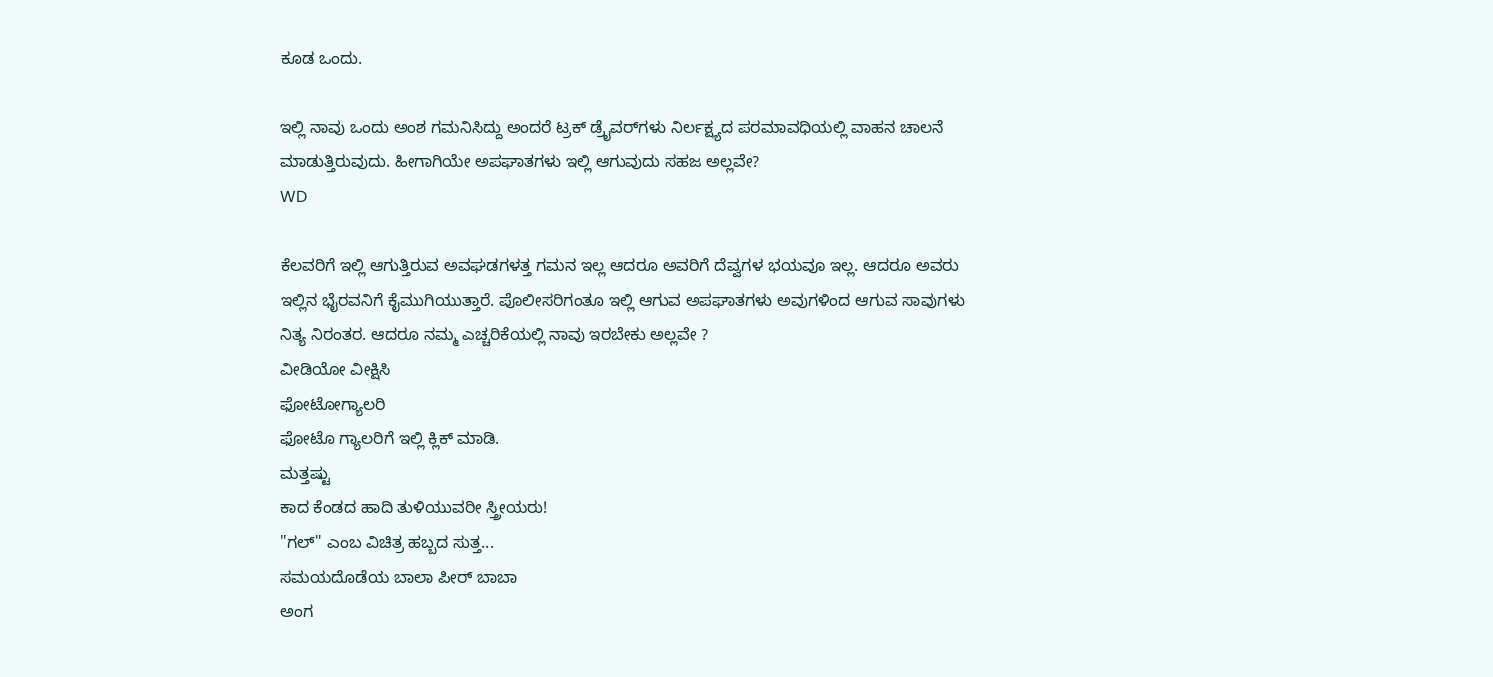ಕೂಡ ಒಂದು.

ಇಲ್ಲಿ ನಾವು ಒಂದು ಅಂಶ ಗಮನಿಸಿದ್ದು ಅಂದರೆ ಟ್ರಕ್ ಡ್ರೈವರ್‌ಗಳು ನಿರ್ಲಕ್ಷ್ಯದ ಪರಮಾವಧಿಯಲ್ಲಿ ವಾಹನ ಚಾಲನೆ ಮಾಡುತ್ತಿರುವುದು. ಹೀಗಾಗಿಯೇ ಅಪಘಾತಗಳು ಇಲ್ಲಿ ಆಗುವುದು ಸಹಜ ಅಲ್ಲವೇ?
WD

ಕೆಲವರಿಗೆ ಇಲ್ಲಿ ಆಗುತ್ತಿರುವ ಅವಘಡಗಳತ್ತ ಗಮನ ಇಲ್ಲ ಆದರೂ ಅವರಿಗೆ ದೆವ್ವಗಳ ಭಯವೂ ಇಲ್ಲ. ಆದರೂ ಅವರು ಇಲ್ಲಿನ ಭೈರವನಿಗೆ ಕೈಮುಗಿಯುತ್ತಾರೆ. ಪೊಲೀಸರಿಗಂತೂ ಇಲ್ಲಿ ಆಗುವ ಅಪಘಾತಗಳು ಅವುಗಳಿಂದ ಆಗುವ ಸಾವುಗಳು ನಿತ್ಯ ನಿರಂತರ. ಆದರೂ ನಮ್ಮ ಎಚ್ಚರಿಕೆಯಲ್ಲಿ ನಾವು ಇರಬೇಕು ಅಲ್ಲವೇ ?
ವೀಡಿಯೋ ವೀಕ್ಷಿಸಿ
ಫೋಟೋಗ್ಯಾಲರಿ
ಫೋಟೊ ಗ್ಯಾಲರಿಗೆ ಇಲ್ಲಿ ಕ್ಲಿಕ್ ಮಾಡಿ.
ಮತ್ತಷ್ಟು
ಕಾದ ಕೆಂಡದ ಹಾದಿ ತುಳಿಯುವರೀ ಸ್ತ್ರೀಯರು!
"ಗಲ್" ಎಂಬ ವಿಚಿತ್ರ ಹಬ್ಬದ ಸುತ್ತ...
ಸಮಯದೊಡೆಯ ಬಾಲಾ ಪೀರ್ ಬಾಬಾ
ಅಂಗ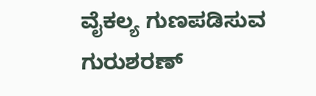ವೈಕಲ್ಯ ಗುಣಪಡಿಸುವ ಗುರುಶರಣ್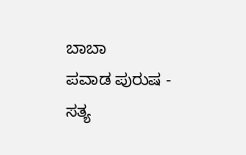ಬಾಬಾ
ಪವಾಡ ಪುರುಷ - ಸತ್ಯ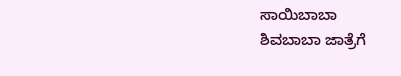ಸಾಯಿಬಾಬಾ
ಶಿವಬಾಬಾ ಜಾತ್ರೆಗೆ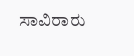ಸಾವಿರಾರು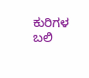ಕುರಿಗಳ ಬಲಿ